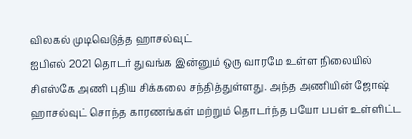விலகல் முடிவெடுத்த ஹாசல்வுட்
ஐபிஎல் 2021 தொடர் துவங்க இன்னும் ஒரு வாரமே உள்ள நிலையில் சிஎஸ்கே அணி புதிய சிக்கலை சந்தித்துள்ளது. அந்த அணியின் ஜோஷ் ஹாசல்வுட் சொந்த காரணங்கள் மற்றும் தொடர்ந்த பயோ பபள் உள்ளிட்ட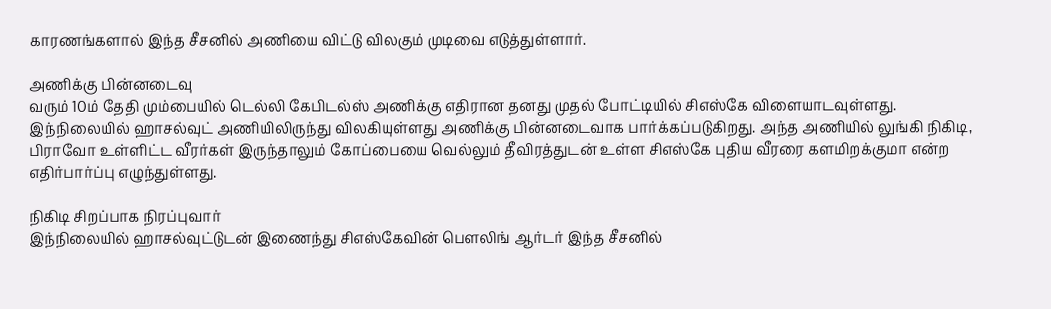காரணங்களால் இந்த சீசனில் அணியை விட்டு விலகும் முடிவை எடுத்துள்ளார்.

அணிக்கு பின்னடைவு
வரும் 10ம் தேதி மும்பையில் டெல்லி கேபிடல்ஸ் அணிக்கு எதிரான தனது முதல் போட்டியில் சிஎஸ்கே விளையாடவுள்ளது. இந்நிலையில் ஹாசல்வுட் அணியிலிருந்து விலகியுள்ளது அணிக்கு பின்னடைவாக பார்க்கப்படுகிறது. அந்த அணியில் லுங்கி நிகிடி, பிராவோ உள்ளிட்ட வீரர்கள் இருந்தாலும் கோப்பையை வெல்லும் தீவிரத்துடன் உள்ள சிஎஸ்கே புதிய வீரரை களமிறக்குமா என்ற எதிர்பார்ப்பு எழுந்துள்ளது.

நிகிடி சிறப்பாக நிரப்புவார்
இந்நிலையில் ஹாசல்வுட்டுடன் இணைந்து சிஎஸ்கேவின் பௌலிங் ஆர்டர் இந்த சீசனில்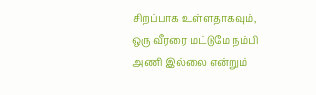சிறப்பாக உள்ளதாகவும், ஒரு வீரரை மட்டுமே நம்பி அணி இல்லை என்றும்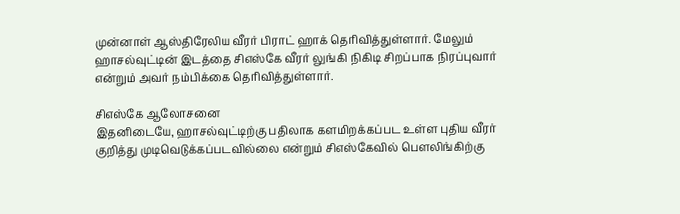முன்னாள் ஆஸ்திரேலிய வீரர் பிராட் ஹாக் தெரிவித்துள்ளார். மேலும் ஹாசல்வுட்டின் இடத்தை சிஎஸ்கே வீரர் லுங்கி நிகிடி சிறப்பாக நிரப்புவார் என்றும் அவர் நம்பிக்கை தெரிவித்துள்ளார்.

சிஎஸ்கே ஆலோசனை
இதனிடையே, ஹாசல்வுட்டிற்கு பதிலாக களமிறக்கப்பட உள்ள புதிய வீரர் குறித்து முடிவெடுக்கப்படவில்லை என்றும் சிஎஸ்கேவில் பௌலிங்கிற்கு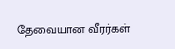தேவையான வீரர்கள்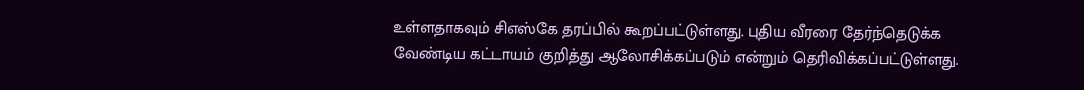உள்ளதாகவும் சிஎஸ்கே தரப்பில் கூறப்பட்டுள்ளது. புதிய வீரரை தேர்ந்தெடுக்க வேண்டிய கட்டாயம் குறித்து ஆலோசிக்கப்படும் என்றும் தெரிவிக்கப்பட்டுள்ளது.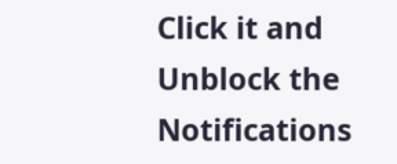Click it and Unblock the Notifications